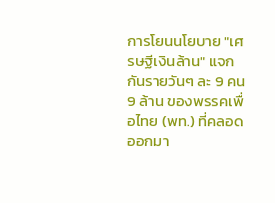การโยนนโยบาย "เศรษฐีเงินล้าน" แจกกันรายวันๆ ละ 9 คน 9 ล้าน ของพรรคเพื่อไทย (พท.) ที่คลอดออกมา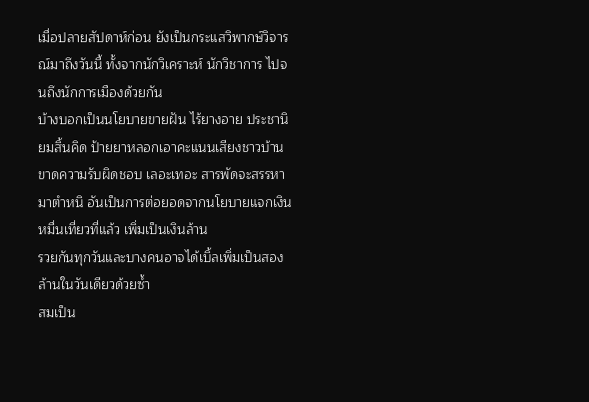เมื่อปลายสัปดาห์ก่อน ยังเป็นกระแสวิพากษ์วิจารณ์มาถึงวันนี้ ทั้งจากนักวิเคราะห์ นักวิชาการ ไปจนถึงนักการเมืองด้วยกัน
บ้างบอกเป็นนโยบายขายฝัน ไร้ยางอาย ประชานิยมสิ้นคิด ป้ายยาหลอกเอาคะแนนเสียงชาวบ้าน ขาดความรับผิดชอบ เลอะเทอะ สารพัดจะสรรหามาตำหนิ อันเป็นการต่อยอดจากนโยบายแจกเงินหมื่นเที่ยวที่แล้ว เพิ่มเป็นเงินล้าน
รวยกันทุกวันและบางคนอาจได้เบิ้ลเพิ่มเป็นสองล้านในวันเดียวด้วยซ้ำ
สมเป็น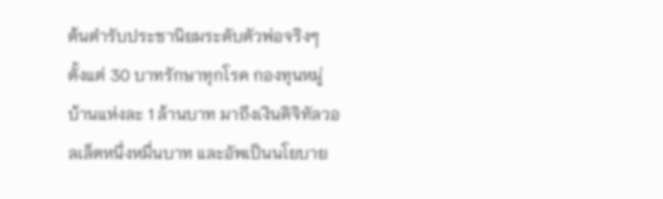ต้นตำรับประชานิยมระดับตัวพ่อจริงๆ ตั้งแต่ 30 บาทรักษาทุกโรค กองทุนหมู่บ้านแห่งละ 1 ล้านบาท มาถึงเงินดิจิทัลวอลเล็ตหนึ่งหมื่นบาท และอัพเป็นนโยบาย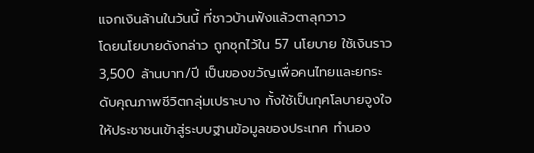แจกเงินล้านในวันนี้ ที่ชาวบ้านฟังแล้วตาลุกวาว
โดยนโยบายดังกล่าว ถูกซุกไว้ใน 57 นโยบาย ใช้เงินราว 3,500 ล้านบาท/ปี เป็นของขวัญเพื่อคนไทยและยกระดับคุณภาพชีวิตกลุ่มเปราะบาง ทั้งใช้เป็นกุศโลบายจูงใจให้ประชาชนเข้าสู่ระบบฐานข้อมูลของประเทศ ทำนอง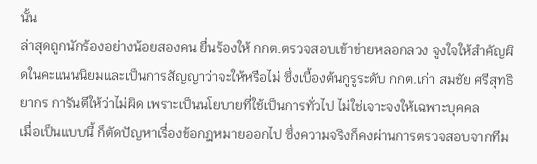นั้น
ล่าสุดถูกนักร้องอย่างน้อยสองคน ยื่นร้องให้ กกต.ตรวจสอบเข้าข่ายหลอกลวง จูงใจให้สำคัญผิดในคะแนนนิยมและเป็นการสัญญาว่าจะให้หรือไม่ ซึ่งเบื้องต้นกูรูระดับ กกต.เก่า สมชัย ศรีสุทธิยากร การันตีให้ว่าไม่ผิด เพราะเป็นนโยบายที่ใช้เป็นการทั่วไป ไม่ใช่เจาะจงให้เฉพาะบุคคล
เมื่อเป็นแบบนี้ ก็ตัดปัญหาเรื่องข้อกฎหมายออกไป ซึ่งความจริงก็คงผ่านการตรวจสอบจากทีม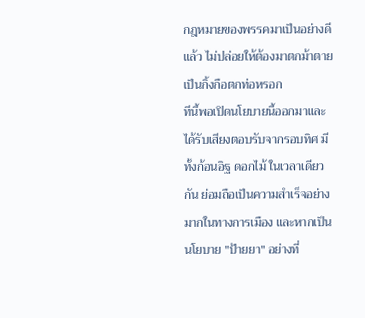กฎหมายของพรรคมาเป็นอย่างดีแล้ว ไม่ปล่อยให้ต้องมาตกม้าตาย เป็นกิ้งกือตกท่อหรอก
ทีนี้พอเปิดนโยบายนี้ออกมาและได้รับเสียงตอบรับจากรอบทิศ มีทั้งก้อนอิฐ ดอกไม้ ในเวลาเดียวกัน ย่อมถือเป็นความสำเร็จอย่างมากในทางการเมือง และหากเป็นนโยบาย "ป้ายยา" อย่างที่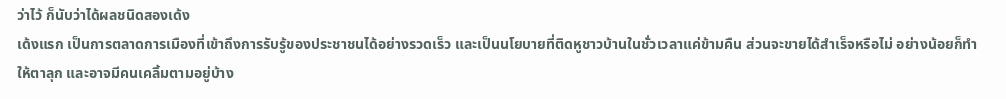ว่าไว้ ก็นับว่าได้ผลชนิดสองเด้ง
เด้งแรก เป็นการตลาดการเมืองที่เข้าถึงการรับรู้ของประชาชนได้อย่างรวดเร็ว และเป็นนโยบายที่ติดหูชาวบ้านในชั่วเวลาแค่ข้ามคืน ส่วนจะขายได้สำเร็จหรือไม่ อย่างน้อยก็ทำให้ตาลุก และอาจมีคนเคลิ้มตามอยู่บ้าง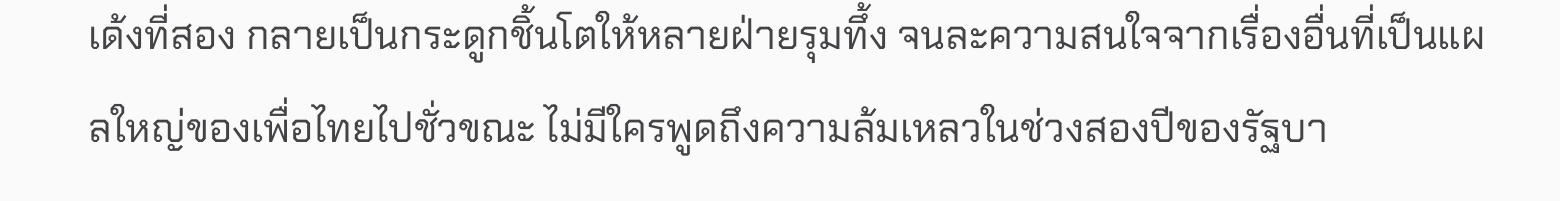เด้งที่สอง กลายเป็นกระดูกชิ้นโตให้หลายฝ่ายรุมทึ้ง จนละความสนใจจากเรื่องอื่นที่เป็นแผลใหญ่ของเพื่อไทยไปชั่วขณะ ไม่มีใครพูดถึงความล้มเหลวในช่วงสองปีของรัฐบา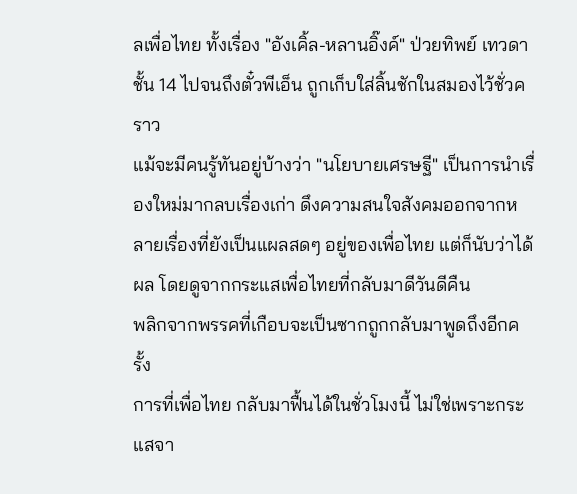ลเพื่อไทย ทั้งเรื่อง "อังเคิ้ล-หลานอิ๊งค์" ป่วยทิพย์ เทวดาชั้น 14 ไปจนถึงตั๋วพีเอ็น ถูกเก็บใส่ลิ้นชักในสมองไว้ชั่วคราว
แม้จะมีคนรู้ทันอยู่บ้างว่า "นโยบายเศรษฐี" เป็นการนำเรื่องใหม่มากลบเรื่องเก่า ดึงความสนใจสังคมออกจากหลายเรื่องที่ยังเป็นแผลสดๆ อยู่ของเพื่อไทย แต่ก็นับว่าได้ผล โดยดูจากกระแสเพื่อไทยที่กลับมาดีวันดีคืน
พลิกจากพรรคที่เกือบจะเป็นซากถูกกลับมาพูดถึงอีกครั้ง
การที่เพื่อไทย กลับมาฟื้นได้ในชั่วโมงนี้ ไม่ใช่เพราะกระแสจา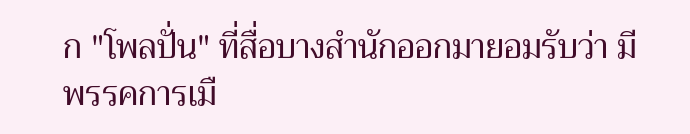ก "โพลปั่น" ที่สื่อบางสำนักออกมายอมรับว่า มีพรรคการเมื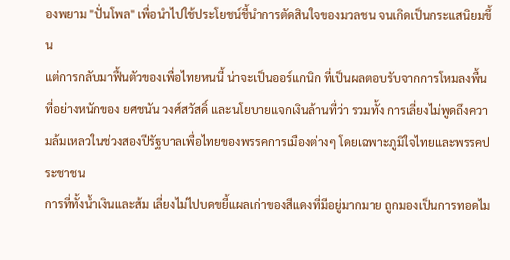องพยาม "ปั่นโพล" เพื่อนำไปใช้ประโยชน์ชี้นำการตัดสินใจของมวลชน จนเกิดเป็นกระแสนิยมขึ้น
แต่การกลับมาฟื้นตัวของเพื่อไทยหนนี้ น่าจะเป็นออร์แกนิก ที่เป็นผลตอบรับจากการโหมลงพื้นที่อย่างหนักของ ยศชนัน วงศ์สวัสดิ์ และนโยบายแจกเงินล้านที่ว่า รวมทั้ง การเลี่ยงไม่พูดถึงความล้มเหลวในช่วงสองปีรัฐบาลเพื่อไทยของพรรคการเมืองต่างๆ โดยเฉพาะภูมิใจไทยและพรรคประชาชน
การที่ทั้งน้ำเงินและส้ม เลี่ยงไม่ไปบดขยี้แผลเก่าของสีแดงที่มีอยู่มากมาย ถูกมองเป็นการทอดไม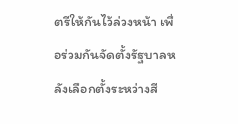ตรีให้กันไว้ล่วงหน้า เพื่อร่วมกันจัดตั้งรัฐบาลหลังเลือกตั้งระหว่างสี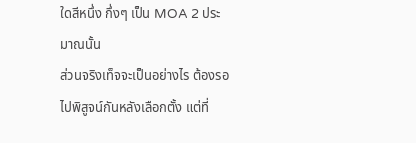ใดสีหนึ่ง กึ่งๆ เป็น MOA 2 ประมาณนั้น
ส่วนจริงเท็จจะเป็นอย่างไร ต้องรอไปพิสูจน์กันหลังเลือกตั้ง แต่ที่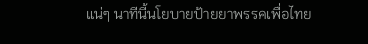แน่ๆ นาทีนี้นโยบายป้ายยาพรรคเพื่อไทย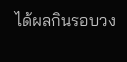ได้ผลกินรอบวง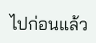ไปก่อนแล้ว